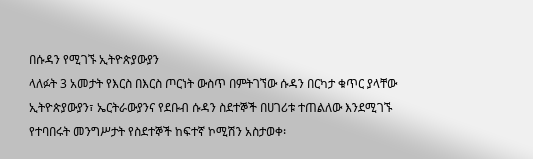በሱዳን የሚገኙ ኢትዮጵያውያን
ላለፉት 3 አመታት የእርስ በእርስ ጦርነት ውስጥ በምትገኘው ሱዳን በርካታ ቁጥር ያላቸው ኢትዮጵያውያን፣ ኤርትራውያንና የደቡብ ሱዳን ስደተኞች በሀገሪቱ ተጠልለው እንደሚገኙ የተባበሩት መንግሥታት የስደተኞች ከፍተኛ ኮሚሽን አስታወቀ፡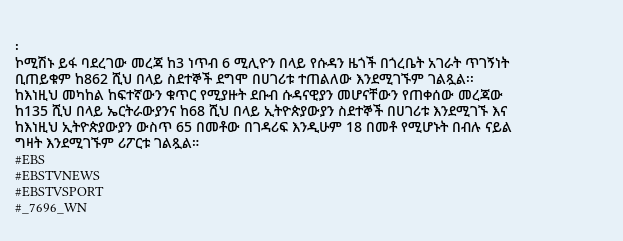፡
ኮሚሽኑ ይፋ ባደረገው መረጃ ከ3 ነጥብ 6 ሚሊዮን በላይ የሱዳን ዜጎች በጎረቤት አገራት ጥገኝነት ቢጠይቁም ከ862 ሺህ በላይ ስደተኞች ደግሞ በሀገሪቱ ተጠልለው እንደሚገኙም ገልጿል፡፡
ከእነዚህ መካከል ከፍተኛውን ቁጥር የሚያዙት ደቡብ ሱዳናዊያን መሆናቸውን የጠቀሰው መረጃው ከ135 ሺህ በላይ ኤርትራውያንና ከ68 ሺህ በላይ ኢትዮጵያውያን ስደተኞች በሀገሪቱ እንደሚገኙ እና ከእነዚህ ኢትዮጵያውያን ውስጥ 65 በመቶው በገዳሪፍ እንዲሁም 18 በመቶ የሚሆኑት በብሉ ናይል ግዛት እንደሚገኙም ሪፖርቱ ገልጿል።
#EBS
#EBSTVNEWS
#EBSTVSPORT
#_7696_WN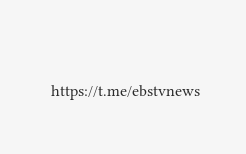https://t.me/ebstvnews